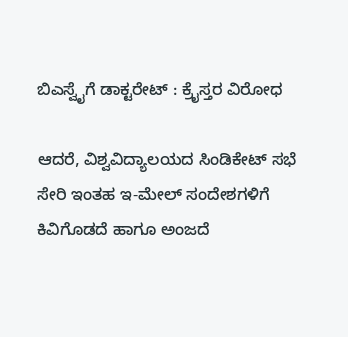ಬಿಎಸ್ವೈಗೆ ಡಾಕ್ಟರೇಟ್ : ಕ್ರೈಸ್ತರ ವಿರೋಧ

ಆದರೆ, ವಿಶ್ವವಿದ್ಯಾಲಯದ ಸಿಂಡಿಕೇಟ್ ಸಭೆ ಸೇರಿ ಇಂತಹ ಇ-ಮೇಲ್ ಸಂದೇಶಗಳಿಗೆ ಕಿವಿಗೊಡದೆ ಹಾಗೂ ಅಂಜದೆ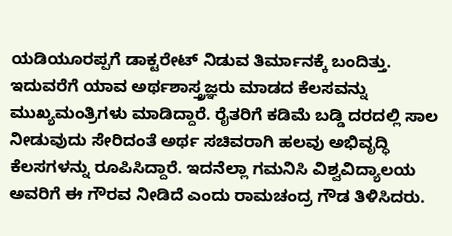ಯಡಿಯೂರಪ್ಪಗೆ ಡಾಕ್ಟರೇಟ್ ನಿಡುವ ತಿರ್ಮಾನಕ್ಕೆ ಬಂದಿತ್ತು. ಇದುವರೆಗೆ ಯಾವ ಅರ್ಥಶಾಸ್ತ್ರಜ್ಞರು ಮಾಡದ ಕೆಲಸವನ್ನು ಮುಖ್ಯಮಂತ್ರಿಗಳು ಮಾಡಿದ್ದಾರೆ. ರೈತರಿಗೆ ಕಡಿಮೆ ಬಡ್ಡಿ ದರದಲ್ಲಿ ಸಾಲ ನೀಡುವುದು ಸೇರಿದಂತೆ ಅರ್ಥ ಸಚಿವರಾಗಿ ಹಲವು ಅಭಿವೃದ್ಧಿ ಕೆಲಸಗಳನ್ನು ರೂಪಿಸಿದ್ದಾರೆ. ಇದನೆಲ್ಲಾ ಗಮನಿಸಿ ವಿಶ್ವವಿದ್ಯಾಲಯ ಅವರಿಗೆ ಈ ಗೌರವ ನೀಡಿದೆ ಎಂದು ರಾಮಚಂದ್ರ ಗೌಡ ತಿಳಿಸಿದರು.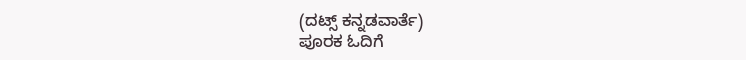(ದಟ್ಸ್ ಕನ್ನಡವಾರ್ತೆ)
ಪೂರಕ ಓದಿಗೆ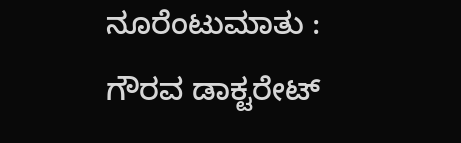ನೂರೆಂಟುಮಾತು : ಗೌರವ ಡಾಕ್ಟರೇಟ್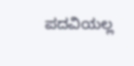ಪದವಿಯಲ್ಲ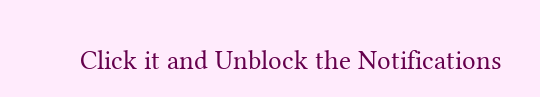Click it and Unblock the Notifications